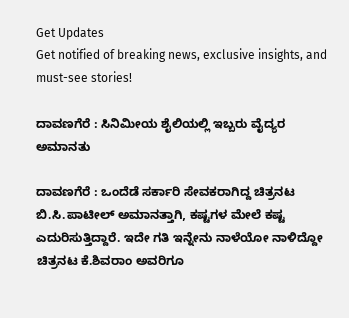Get Updates
Get notified of breaking news, exclusive insights, and must-see stories!

ದಾವಣಗೆರೆ : ಸಿನಿಮೀಯ ಶೈಲಿಯಲ್ಲಿ ಇಬ್ಬರು ವೈದ್ಯರ ಅಮಾನತು

ದಾವಣಗೆರೆ : ಒಂದೆಡೆ ಸರ್ಕಾರಿ ಸೇವಕರಾಗಿದ್ದ ಚಿತ್ರನಟ ಬಿ.ಸಿ.ಪಾಟೀಲ್‌ ಅಮಾನತ್ತಾಗಿ, ಕಷ್ಟಗಳ ಮೇಲೆ ಕಷ್ಟ ಎದುರಿಸುತ್ತಿದ್ದಾರೆ. ಇದೇ ಗತಿ ಇನ್ನೇನು ನಾಳೆಯೋ ನಾಳಿದ್ದೋ ಚಿತ್ರನಟ ಕೆ.ಶಿವರಾಂ ಅವರಿಗೂ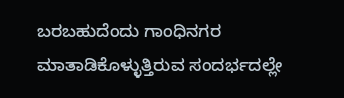ಬರಬಹುದೆಂದು ಗಾಂಧಿನಗರ ಮಾತಾಡಿಕೊಳ್ಳುತ್ತಿರುವ ಸಂದರ್ಭದಲ್ಲೇ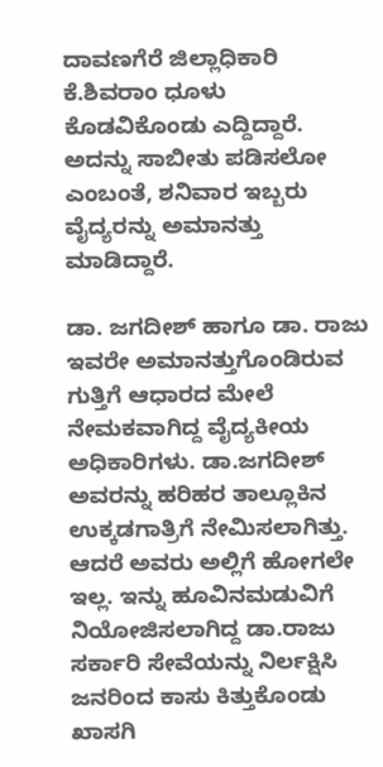ದಾವಣಗೆರೆ ಜಿಲ್ಲಾಧಿಕಾರಿ ಕೆ.ಶಿವರಾಂ ಧೂಳು ಕೊಡವಿಕೊಂಡು ಎದ್ದಿದ್ದಾರೆ. ಅದನ್ನು ಸಾಬೀತು ಪಡಿಸಲೋ ಎಂಬಂತೆ, ಶನಿವಾರ ಇಬ್ಬರು ವೈದ್ಯರನ್ನು ಅಮಾನತ್ತು ಮಾಡಿದ್ದಾರೆ.

ಡಾ. ಜಗದೀಶ್‌ ಹಾಗೂ ಡಾ. ರಾಜು ಇವರೇ ಅಮಾನತ್ತುಗೊಂಡಿರುವ ಗುತ್ತಿಗೆ ಆಧಾರದ ಮೇಲೆ ನೇಮಕವಾಗಿದ್ದ ವೈದ್ಯಕೀಯ ಅಧಿಕಾರಿಗಳು. ಡಾ.ಜಗದೀಶ್‌ ಅವರನ್ನು ಹರಿಹರ ತಾಲ್ಲೂಕಿನ ಉಕ್ಕಡಗಾತ್ರಿಗೆ ನೇಮಿಸಲಾಗಿತ್ತು. ಆದರೆ ಅವರು ಅಲ್ಲಿಗೆ ಹೋಗಲೇ ಇಲ್ಲ. ಇನ್ನು ಹೂವಿನಮಡುವಿಗೆ ನಿಯೋಜಿಸಲಾಗಿದ್ದ ಡಾ.ರಾಜು ಸರ್ಕಾರಿ ಸೇವೆಯನ್ನು ನಿರ್ಲಕ್ಷಿಸಿ ಜನರಿಂದ ಕಾಸು ಕಿತ್ತುಕೊಂಡು ಖಾಸಗಿ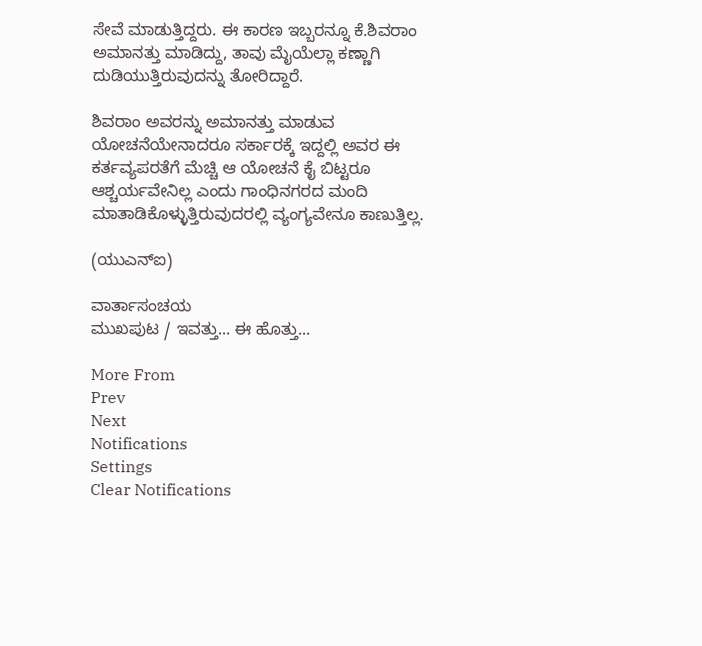ಸೇವೆ ಮಾಡುತ್ತಿದ್ದರು. ಈ ಕಾರಣ ಇಬ್ಬರನ್ನೂ ಕೆ.ಶಿವರಾಂ ಅಮಾನತ್ತು ಮಾಡಿದ್ದು, ತಾವು ಮೈಯೆಲ್ಲಾ ಕಣ್ಣಾಗಿ ದುಡಿಯುತ್ತಿರುವುದನ್ನು ತೋರಿದ್ದಾರೆ.

ಶಿವರಾಂ ಅವರನ್ನು ಅಮಾನತ್ತು ಮಾಡುವ ಯೋಚನೆಯೇನಾದರೂ ಸರ್ಕಾರಕ್ಕೆ ಇದ್ದಲ್ಲಿ ಅವರ ಈ ಕರ್ತವ್ಯಪರತೆಗೆ ಮೆಚ್ಚಿ ಆ ಯೋಚನೆ ಕೈ ಬಿಟ್ಟರೂ ಆಶ್ಚರ್ಯವೇನಿಲ್ಲ ಎಂದು ಗಾಂಧಿನಗರದ ಮಂದಿ ಮಾತಾಡಿಕೊಳ್ಳುತ್ತಿರುವುದರಲ್ಲಿ ವ್ಯಂಗ್ಯವೇನೂ ಕಾಣುತ್ತಿಲ್ಲ.

(ಯುಎನ್‌ಐ)

ವಾರ್ತಾಸಂಚಯ
ಮುಖಪುಟ / ಇವತ್ತು... ಈ ಹೊತ್ತು...

More From
Prev
Next
Notifications
Settings
Clear Notifications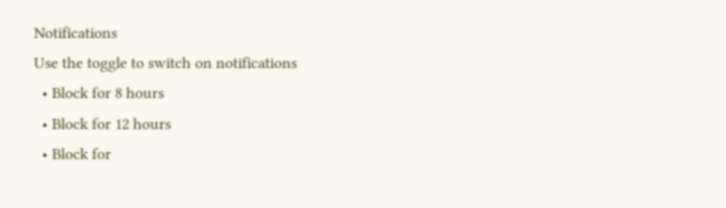Notifications
Use the toggle to switch on notifications
  • Block for 8 hours
  • Block for 12 hours
  • Block for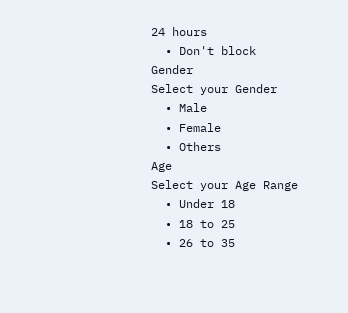24 hours
  • Don't block
Gender
Select your Gender
  • Male
  • Female
  • Others
Age
Select your Age Range
  • Under 18
  • 18 to 25
  • 26 to 35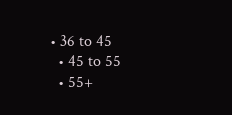• 36 to 45
  • 45 to 55
  • 55+